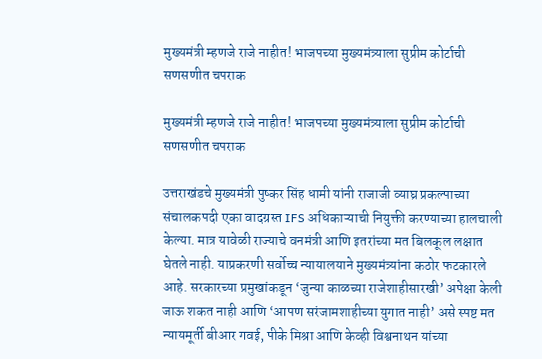मुख्यमंत्री म्हणजे राजे नाहीत! भाजपच्या मुख्यमंत्र्याला सुप्रीम कोर्टाची सणसणीत चपराक

मुख्यमंत्री म्हणजे राजे नाहीत! भाजपच्या मुख्यमंत्र्याला सुप्रीम कोर्टाची सणसणीत चपराक

उत्तराखंडचे मुख्यमंत्री पुष्कर सिंह धामी यांनी राजाजी व्याघ्र प्रकल्पाच्या संचालकपदी एका वादग्रस्त IFS अधिकाऱ्याची नियुक्ती करण्याच्या हालचाली केल्या. मात्र यावेळी राज्याचे वनमंत्री आणि इतरांच्या मत बिलकूल लक्षात घेतले नाही. याप्रकरणी सर्वोच्च न्यायालयाने मुख्यमंत्र्यांना कठोर फटकारले आहे. सरकारच्या प्रमुखांकडून ‘जुन्या काळच्या राजेशाहीसारखी’ अपेक्षा केली जाऊ शकत नाही आणि ‘आपण सरंजामशाहीच्या युगात नाही’ असे स्पष्ट मत न्यायमूर्ती बीआर गवई, पीके मिश्रा आणि केव्ही विश्वनाथन यांच्या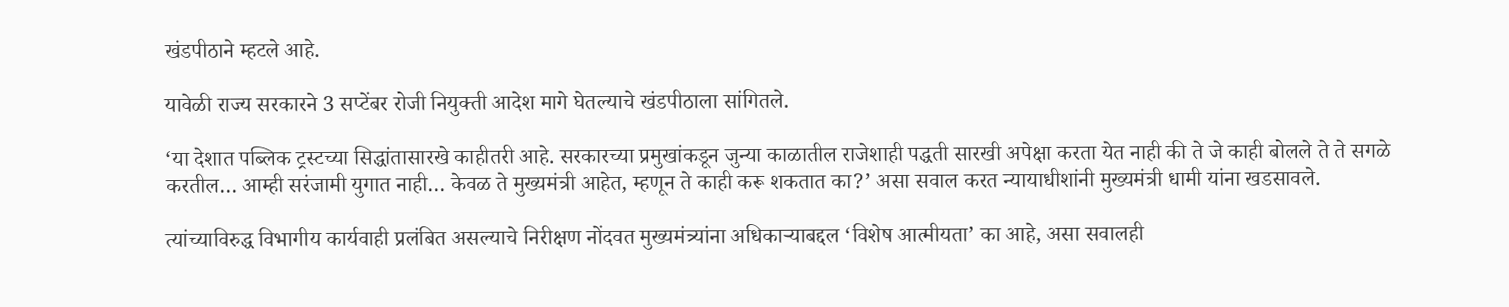खंडपीठाने म्हटले आहे.

यावेळी राज्य सरकारने 3 सप्टेंबर रोजी नियुक्ती आदेश मागे घेतल्याचे खंडपीठाला सांगितले.

‘या देशात पब्लिक ट्रस्टच्या सिद्धांतासारखे काहीतरी आहे. सरकारच्या प्रमुखांकडून जुन्या काळातील राजेशाही पद्धती सारखी अपेक्षा करता येत नाही की ते जे काही बोलले ते ते सगळे करतील… आम्ही सरंजामी युगात नाही… केवळ ते मुख्यमंत्री आहेत, म्हणून ते काही करू शकतात का?’ असा सवाल करत न्यायाधीशांनी मुख्यमंत्री धामी यांना खडसावले.

त्यांच्याविरुद्ध विभागीय कार्यवाही प्रलंबित असल्याचे निरीक्षण नोंदवत मुख्यमंत्र्यांना अधिकाऱ्याबद्दल ‘विशेष आत्मीयता’ का आहे, असा सवालही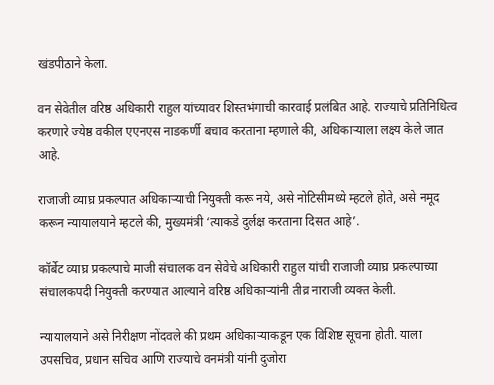खंडपीठाने केला.

वन सेवेतील वरिष्ठ अधिकारी राहुल यांच्यावर शिस्तभंगाची कारवाई प्रलंबित आहे. राज्याचे प्रतिनिधित्व करणारे ज्येष्ठ वकील एएनएस नाडकर्णी बचाव करताना म्हणाले की, अधिकाऱ्याला लक्ष्य केले जात आहे.

राजाजी व्याघ्र प्रकल्पात अधिकाऱ्याची नियुक्ती करू नये, असे नोटिसीमध्ये म्हटले होते, असे नमूद करून न्यायालयाने म्हटले की, मुख्यमंत्री ‘त्याकडे दुर्लक्ष करताना दिसत आहे’.

कॉर्बेट व्याघ्र प्रकल्पाचे माजी संचालक वन सेवेचे अधिकारी राहुल यांची राजाजी व्याघ्र प्रकल्पाच्या संचालकपदी नियुक्ती करण्यात आल्याने वरिष्ठ अधिकाऱ्यांनी तीव्र नाराजी व्यक्त केली.

न्यायालयाने असे निरीक्षण नोंदवले की प्रथम अधिकाऱ्याकडून एक विशिष्ट सूचना होती. याला उपसचिव, प्रधान सचिव आणि राज्याचे वनमंत्री यांनी दुजोरा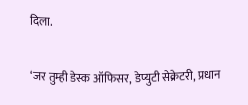दिला.

‘जर तुम्ही डेस्क ऑफिसर, डेप्युटी सेक्रेटरी, प्रधान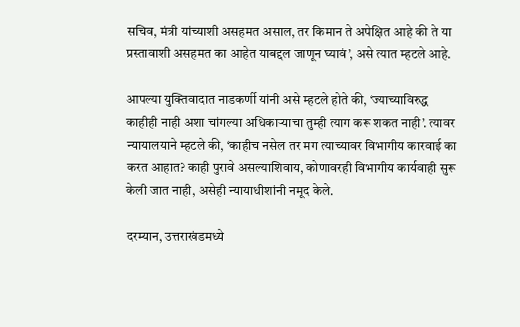सचिव, मंत्री यांच्याशी असहमत असाल, तर किमान ते अपेक्षित आहे की ते या प्रस्तावाशी असहमत का आहेत याबद्दल जाणून घ्यावं’, असे त्यात म्हटले आहे.

आपल्या युक्तिवादात नाडकर्णी यांनी असे म्हटले होते की, ‘ज्याच्याविरुद्ध काहीही नाही अशा चांगल्या अधिकाऱ्याचा तुम्ही त्याग करू शकत नाही’. त्यावर न्यायालयाने म्हटले की, ‘काहीच नसेल तर मग त्याच्यावर विभागीय कारवाई का करत आहात? काही पुरावे असल्याशिवाय, कोणावरही विभागीय कार्यवाही सुरू केली जात नाही, असेही न्यायाधीशांनी नमूद केले.

दरम्यान, उत्तराखंडमध्ये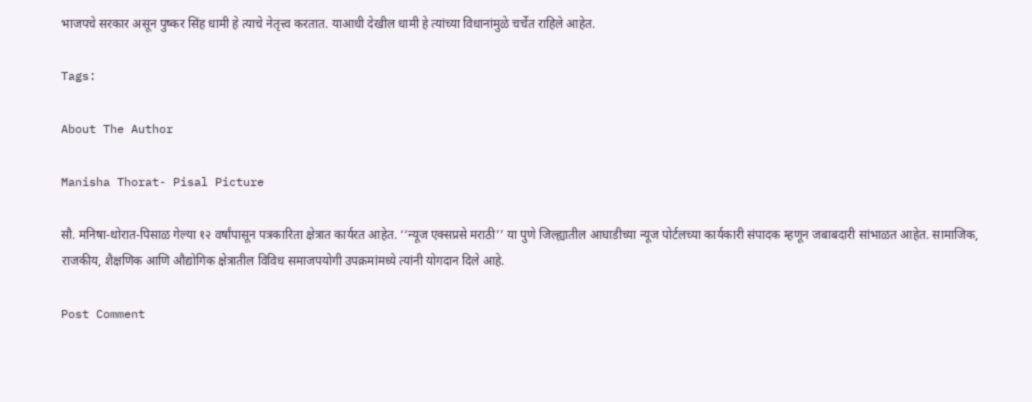भाजपचे सरकार असून पुष्कर सिंह धामी हे त्याचे नेतृत्त्व करतात. याआधी देखील धामी हे त्यांच्या विधानांमुळे चर्चेत राहिले आहेत.

Tags:

About The Author

Manisha Thorat- Pisal Picture

सौ. मनिषा-थोरात-पिसाळ गेल्या १२ वर्षांपासून पत्रकारिता क्षेत्रात कार्यरत आहेत. ‘‘न्यूज एक्सप्रसे मराठी’’ या पुणे जिल्ह्यातील आघाडीच्या न्यूज पोर्टलच्या कार्यकारी संपादक म्हणून जबाबदारी सांभाळत आहेत. सामाजिक, राजकीय, शैक्षणिक आणि औद्योगिक क्षेत्रातील विविध समाजपयोगी उपक्रमांमध्ये त्यांनी योगदान दिले आहे.

Post Comment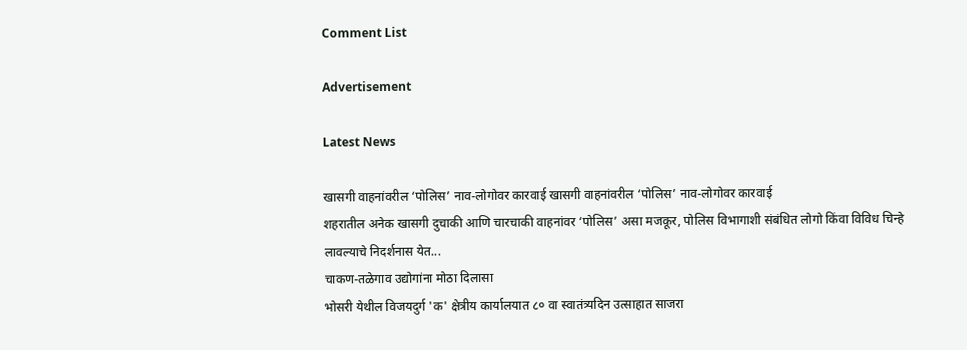Comment List

Advertisement

Latest News

खासगी वाहनांवरील ‘पोलिस’ नाव-लोगोवर कारवाई खासगी वाहनांवरील ‘पोलिस’ नाव-लोगोवर कारवाई
शहरातील अनेक खासगी दुचाकी आणि चारचाकी वाहनांवर ‘पोलिस’ असा मजकूर, पोलिस विभागाशी संबंधित लोगो किंवा विविध चिन्हे लावल्याचे निदर्शनास येत...
चाकण-तळेगाव उद्योगांना मोठा दिलासा
भोसरी येथील विजयदुर्ग 'क' क्षेत्रीय कार्यालयात ८० वा स्वातंत्र्यदिन उत्साहात साजरा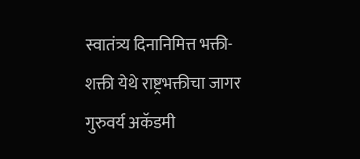स्वातंत्र्य दिनानिमित्त भक्ती-शक्ती येथे राष्ट्रभक्तीचा जागर
गुरुवर्य अकॅडमी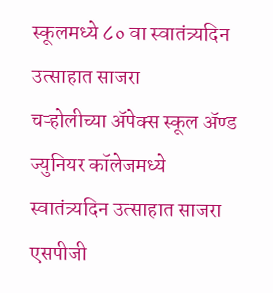स्कूलमध्ये ८० वा स्वातंत्र्यदिन उत्साहात साजरा
चऱ्होलीच्या अ‍ॅपेक्स स्कूल अ‍ॅण्ड ज्युनियर कॉलेजमध्ये स्वातंत्र्यदिन उत्साहात साजरा
एसपीजी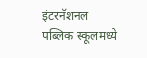इंटरनॅशनल पब्लिक स्कूलमध्ये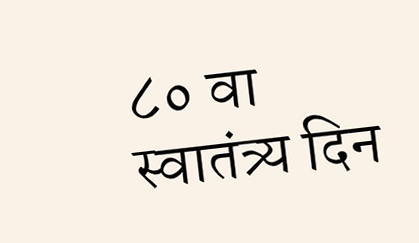८० वा स्वातंत्र्य दिन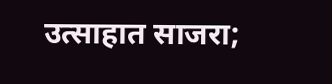उत्साहात साजरा;